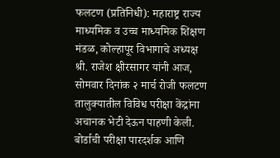फलटण (प्रतिनिधी): महाराष्ट्र राज्य माध्यमिक व उच्च माध्यमिक शिक्षण मंडळ, कोल्हापूर विभागाचे अध्यक्ष श्री. राजेश क्षीरसागर यांनी आज, सोमवार दिनांक २ मार्च रोजी फलटण तालुक्यातील विविध परीक्षा केंद्रांना अचानक भेटी देऊन पाहणी केली. बोर्डाची परीक्षा पारदर्शक आणि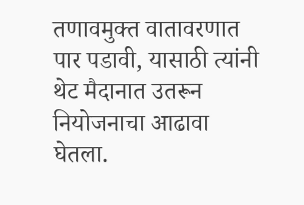तणावमुक्त वातावरणात पार पडावी, यासाठी त्यांनी थेट मैदानात उतरून नियोजनाचा आढावा घेतला.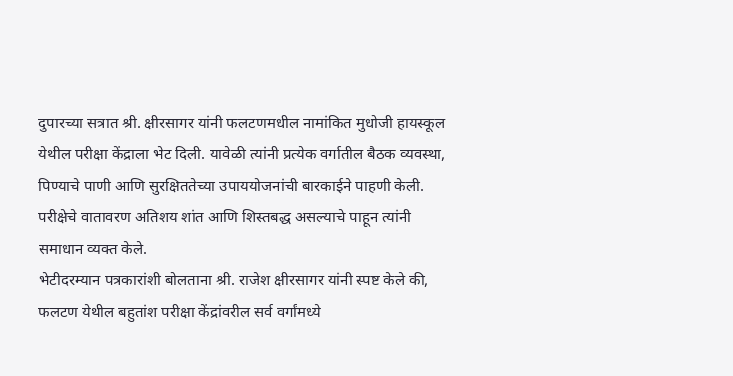दुपारच्या सत्रात श्री. क्षीरसागर यांनी फलटणमधील नामांकित मुधोजी हायस्कूल येथील परीक्षा केंद्राला भेट दिली. यावेळी त्यांनी प्रत्येक वर्गातील बैठक व्यवस्था, पिण्याचे पाणी आणि सुरक्षिततेच्या उपाययोजनांची बारकाईने पाहणी केली. परीक्षेचे वातावरण अतिशय शांत आणि शिस्तबद्ध असल्याचे पाहून त्यांनी समाधान व्यक्त केले.
भेटीदरम्यान पत्रकारांशी बोलताना श्री. राजेश क्षीरसागर यांनी स्पष्ट केले की, फलटण येथील बहुतांश परीक्षा केंद्रांवरील सर्व वर्गांमध्ये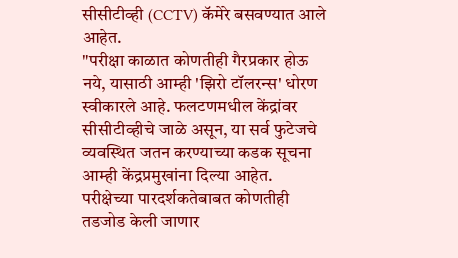सीसीटीव्ही (CCTV) कॅमेरे बसवण्यात आले आहेत.
"परीक्षा काळात कोणतीही गैरप्रकार होऊ नये, यासाठी आम्ही 'झिरो टॉलरन्स' धोरण स्वीकारले आहे. फलटणमधील केंद्रांवर सीसीटीव्हीचे जाळे असून, या सर्व फुटेजचे व्यवस्थित जतन करण्याच्या कडक सूचना आम्ही केंद्रप्रमुखांना दिल्या आहेत. परीक्षेच्या पारदर्शकतेबाबत कोणतीही तडजोड केली जाणार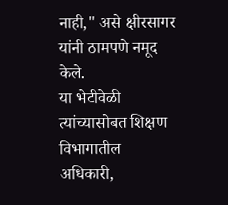नाही," असे क्षीरसागर यांनी ठामपणे नमूद केले.
या भेटीवेळी त्यांच्यासोबत शिक्षण विभागातील अधिकारी,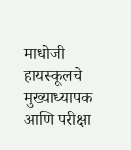माधोजी हायस्कूलचे मुख्याध्यापक आणि परीक्षा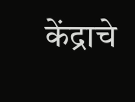केंद्राचे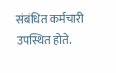संबंधित कर्मचारी उपस्थित होते.